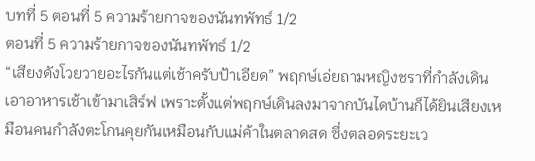บทที่ 5 ตอนที่ 5 ความร้ายกาจของนันทพัทธ์ 1/2
ตอนที่ 5 ความร้ายกาจของนันทพัทธ์ 1/2
“เสียงดังโวยวายอะไรกันแต่เช้าครับป้าเอียด” พฤกษ์เอ่ยถามหญิงชราที่กำลังเดินเอาอาหารเช้าเข้ามาเสิร์ฟ เพราะตั้งแต่พฤกษ์เดินลงมาจากบันไดบ้านก็ได้ยินเสียงเหมือนคนกำลังตะโกนคุยกันเหมือนกับแม่ค้าในตลาดสด ซึ่งตลอดระยะเว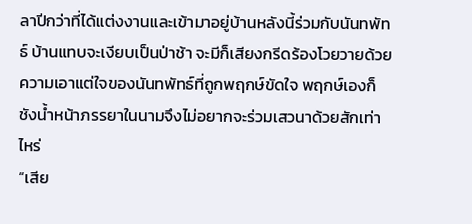ลาปีกว่าที่ได้แต่งงานและเข้ามาอยู่บ้านหลังนี้ร่วมกับนันทพัทธ์ บ้านแทบจะเงียบเป็นป่าช้า จะมีก็เสียงกรีดร้องโวยวายด้วยความเอาแต่ใจของนันทพัทธ์ที่ถูกพฤกษ์ขัดใจ พฤกษ์เองก็ชังน้ำหน้าภรรยาในนามจึงไม่อยากจะร่วมเสวนาด้วยสักเท่าไหร่
“เสีย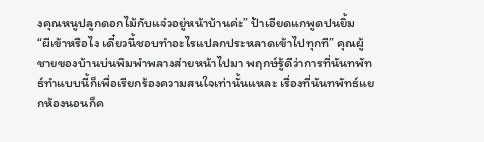งคุณหนูปลูกดอกไม้กับแจ๋วอยู่หน้าบ้านค่ะ” ป้าเอียดแกพูดปนยิ้ม
“ผีเข้าหรือไง เดี๋ยวนี้ชอบทำอะไรแปลกประหลาดเข้าไปทุกที” คุณผู้ชายของบ้านบ่นพึมพำพลางส่ายหน้าไปมา พฤกษ์รู้ดีว่าการที่นันทพัทธ์ทำแบบนี้ก็เพื่อเรียกร้องความสนใจเท่านั้นแหละ เรื่องที่นันทพัทธ์แยกห้องนอนก็ค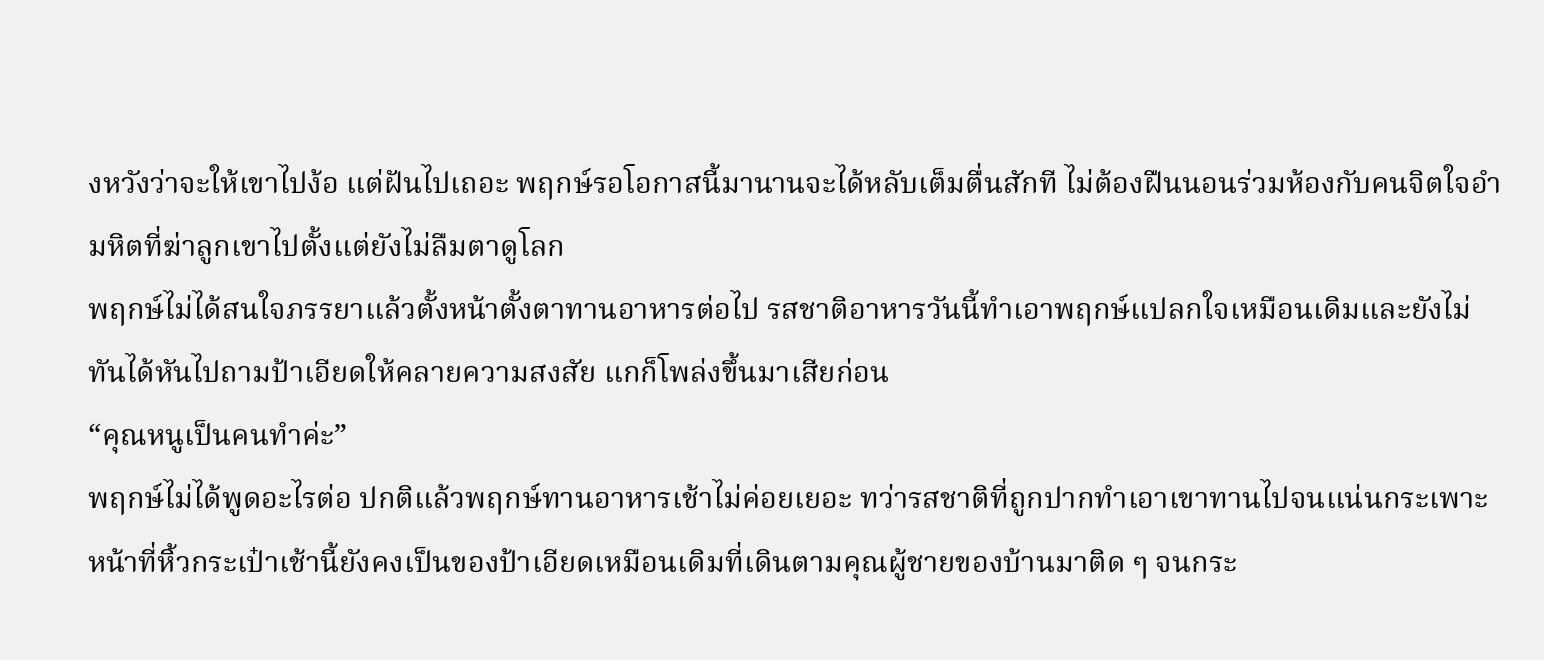งหวังว่าจะให้เขาไปง้อ แต่ฝันไปเถอะ พฤกษ์รอโอกาสนี้มานานจะได้หลับเต็มตื่นสักที ไม่ต้องฝืนนอนร่วมห้องกับคนจิตใจอำมหิตที่ฆ่าลูกเขาไปตั้งแต่ยังไม่ลืมตาดูโลก
พฤกษ์ไม่ได้สนใจภรรยาแล้วตั้งหน้าตั้งตาทานอาหารต่อไป รสชาติอาหารวันนี้ทำเอาพฤกษ์แปลกใจเหมือนเดิมและยังไม่ทันได้หันไปถามป้าเอียดให้คลายความสงสัย แกก็โพล่งขึ้นมาเสียก่อน
“คุณหนูเป็นคนทำค่ะ”
พฤกษ์ไม่ได้พูดอะไรต่อ ปกติแล้วพฤกษ์ทานอาหารเช้าไม่ค่อยเยอะ ทว่ารสชาติที่ถูกปากทำเอาเขาทานไปจนแน่นกระเพาะ
หน้าที่หิ้วกระเป๋าเช้านี้ยังคงเป็นของป้าเอียดเหมือนเดิมที่เดินตามคุณผู้ชายของบ้านมาติด ๆ จนกระ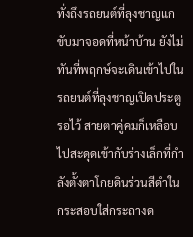ทั่งถึงรถยนต์ที่ลุงชาญแกขับมาจอดที่หน้าบ้าน ยังไม่ทันที่พฤกษ์จะเดินเข้าไปในรถยนต์ที่ลุงชาญเปิดประตูรอไว้ สายตาคู่คมก็เหลือบไปสะดุดเข้ากับร่างเล็กที่กำลังตั้งตาโกยดินร่วนสีดำในกระสอบใส่กระถางด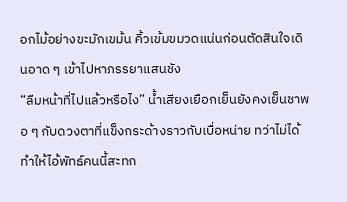อกไม้อย่างขะมักเขม้น คิ้วเข้มขมวดแน่นก่อนตัดสินใจเดินอาด ๆ เข้าไปหาภรรยาแสนชัง
“ลืมหน้าที่ไปแล้วหรือไง” น้ำเสียงเยือกเย็นยังคงเย็นชาพอ ๆ กับดวงตาที่แข็งกระด้างราวกับเบื่อหน่าย ทว่าไม่ได้ทำให้ไอ้พัทธ์คนนี้สะทก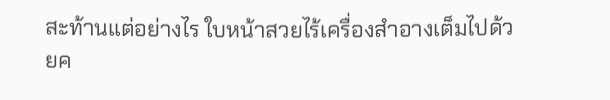สะท้านแต่อย่างไร ใบหน้าสวยไร้เครื่องสำอางเต็มไปด้วยค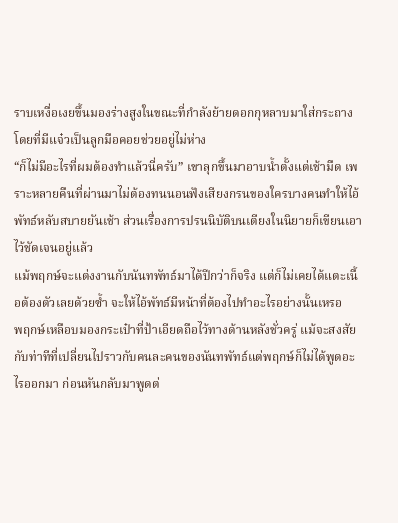ราบเหงื่อเงยขึ้นมองร่างสูงในขณะที่กำลังย้ายดอกกุหลาบมาใส่กระถาง โดยที่มีแจ๋วเป็นลูกมือคอยช่วยอยู่ไม่ห่าง
“ก็ไม่มีอะไรที่ผมต้องทำแล้วนี่ครับ” เขาลุกขึ้นมาอาบน้ำตั้งแต่เช้ามืด เพราะหลายคืนที่ผ่านมาไม่ต้องทนนอนฟังเสียงกรนของใครบางคนทำให้ไอ้พัทธ์หลับสบายยันเช้า ส่วนเรื่องการปรนนิบัติบนเตียงในนิยายก็เขียนเอาไว้ชัดเจนอยู่แล้ว
แม้พฤกษ์จะแต่งงานกับนันทพัทธ์มาได้ปีกว่าก็จริง แต่ก็ไม่เคยได้แตะเนื้อต้องตัวเลยด้วยซ้ำ จะให้ไอ้พัทธ์มีหน้าที่ต้องไปทำอะไรอย่างนั้นเหรอ
พฤกษ์เหลือบมองกระเป๋าที่ป้าเอียดถือไว้ทางด้านหลังชั่วครู่ แม้จะสงสัยกับท่าทีที่เปลี่ยนไปราวกับคนละคนของนันทพัทธ์แต่พฤกษ์ก็ไม่ได้พูดอะไรออกมา ก่อนหันกลับมาพูดต่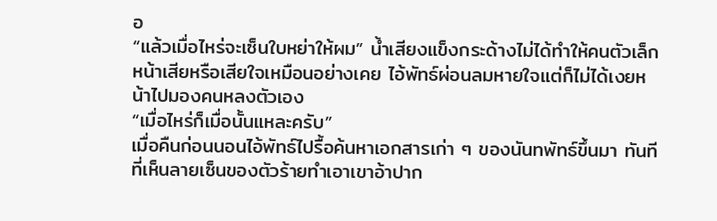อ
“แล้วเมื่อไหร่จะเซ็นใบหย่าให้ผม” น้ำเสียงแข็งกระด้างไม่ได้ทำให้คนตัวเล็กหน้าเสียหรือเสียใจเหมือนอย่างเคย ไอ้พัทธ์ผ่อนลมหายใจแต่ก็ไม่ได้เงยหน้าไปมองคนหลงตัวเอง
“เมื่อไหร่ก็เมื่อนั้นแหละครับ”
เมื่อคืนก่อนนอนไอ้พัทธ์ไปรื้อค้นหาเอกสารเก่า ๆ ของนันทพัทธ์ขึ้นมา ทันทีที่เห็นลายเซ็นของตัวร้ายทำเอาเขาอ้าปาก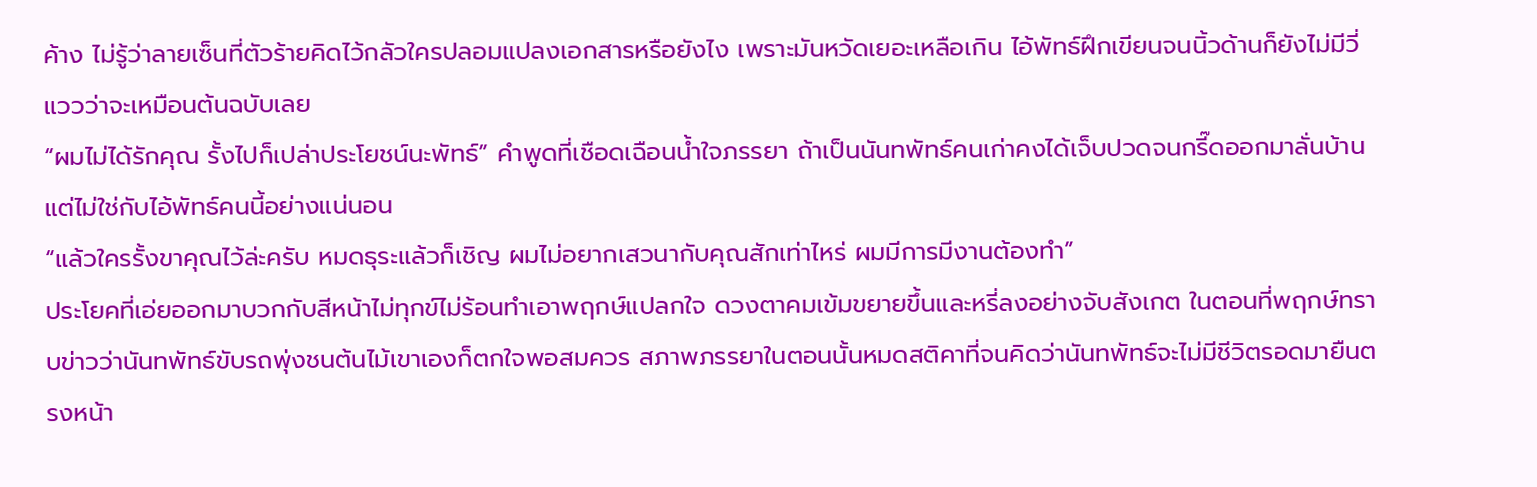ค้าง ไม่รู้ว่าลายเซ็นที่ตัวร้ายคิดไว้กลัวใครปลอมแปลงเอกสารหรือยังไง เพราะมันหวัดเยอะเหลือเกิน ไอ้พัทธ์ฝึกเขียนจนนิ้วด้านก็ยังไม่มีวี่แววว่าจะเหมือนต้นฉบับเลย
“ผมไม่ได้รักคุณ รั้งไปก็เปล่าประโยชน์นะพัทธ์” คำพูดที่เชือดเฉือนน้ำใจภรรยา ถ้าเป็นนันทพัทธ์คนเก่าคงได้เจ็บปวดจนกรี๊ดออกมาลั่นบ้าน แต่ไม่ใช่กับไอ้พัทธ์คนนี้อย่างแน่นอน
“แล้วใครรั้งขาคุณไว้ล่ะครับ หมดธุระแล้วก็เชิญ ผมไม่อยากเสวนากับคุณสักเท่าไหร่ ผมมีการมีงานต้องทำ”
ประโยคที่เอ่ยออกมาบวกกับสีหน้าไม่ทุกข์ไม่ร้อนทำเอาพฤกษ์แปลกใจ ดวงตาคมเข้มขยายขึ้นและหรี่ลงอย่างจับสังเกต ในตอนที่พฤกษ์ทราบข่าวว่านันทพัทธ์ขับรถพุ่งชนต้นไม้เขาเองก็ตกใจพอสมควร สภาพภรรยาในตอนนั้นหมดสติคาที่จนคิดว่านันทพัทธ์จะไม่มีชีวิตรอดมายืนตรงหน้า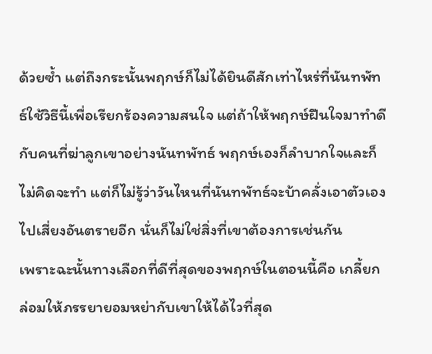ด้วยซ้ำ แต่ถึงกระนั้นพฤกษ์ก็ไม่ได้ยินดีสักเท่าไหร่ที่นันทพัทธ์ใช้วิธีนี้เพื่อเรียกร้องความสนใจ แต่ถ้าให้พฤกษ์ฝืนใจมาทำดีกับคนที่ฆ่าลูกเขาอย่างนันทพัทธ์ พฤกษ์เองก็ลำบากใจและก็ไม่คิดจะทำ แต่ก็ไม่รู้ว่าวันไหนที่นันทพัทธ์จะบ้าคลั่งเอาตัวเองไปเสี่ยงอันตรายอีก นั่นก็ไม่ใช่สิ่งที่เขาต้องการเช่นกัน
เพราะฉะนั้นทางเลือกที่ดีที่สุดของพฤกษ์ในตอนนี้คือ เกลี้ยกล่อมให้ภรรยายอมหย่ากับเขาให้ได้ไวที่สุด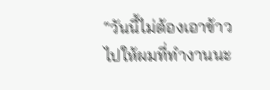“วันนี้ไม่ต้องเอาข้าวไปให้ผมที่ทำงานนะ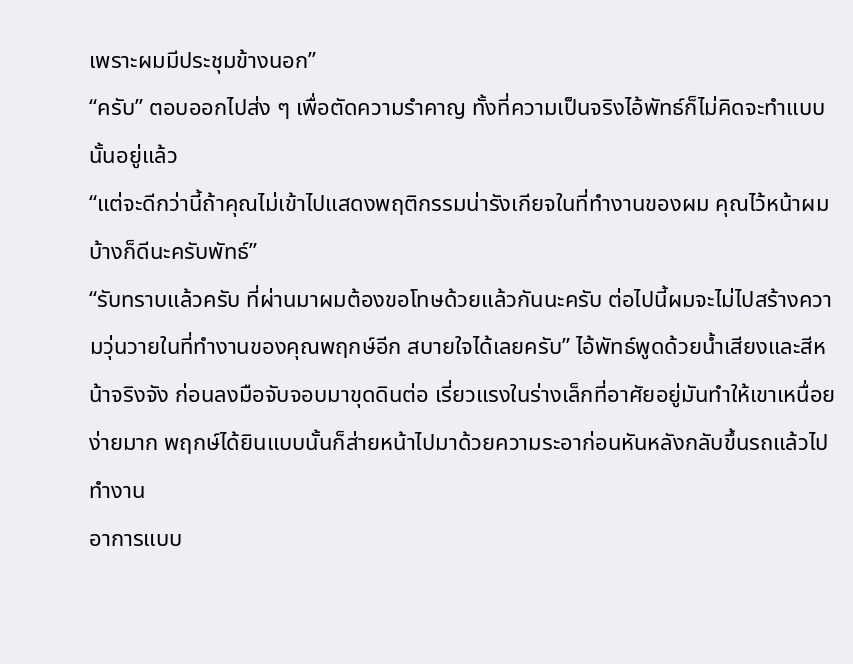เพราะผมมีประชุมข้างนอก”
“ครับ” ตอบออกไปส่ง ๆ เพื่อตัดความรำคาญ ทั้งที่ความเป็นจริงไอ้พัทธ์ก็ไม่คิดจะทำแบบนั้นอยู่แล้ว
“แต่จะดีกว่านี้ถ้าคุณไม่เข้าไปแสดงพฤติกรรมน่ารังเกียจในที่ทำงานของผม คุณไว้หน้าผมบ้างก็ดีนะครับพัทธ์”
“รับทราบแล้วครับ ที่ผ่านมาผมต้องขอโทษด้วยแล้วกันนะครับ ต่อไปนี้ผมจะไม่ไปสร้างความวุ่นวายในที่ทำงานของคุณพฤกษ์อีก สบายใจได้เลยครับ” ไอ้พัทธ์พูดด้วยน้ำเสียงและสีหน้าจริงจัง ก่อนลงมือจับจอบมาขุดดินต่อ เรี่ยวแรงในร่างเล็กที่อาศัยอยู่มันทำให้เขาเหนื่อยง่ายมาก พฤกษ์ได้ยินแบบนั้นก็ส่ายหน้าไปมาด้วยความระอาก่อนหันหลังกลับขึ้นรถแล้วไปทำงาน
อาการแบบ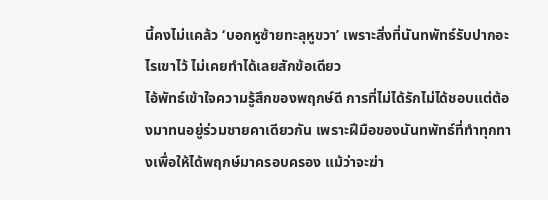นี้คงไม่แคล้ว ‘บอกหูซ้ายทะลุหูขวา’ เพราะสิ่งที่นันทพัทธ์รับปากอะไรเขาไว้ ไม่เคยทำได้เลยสักข้อเดียว
ไอ้พัทธ์เข้าใจความรู้สึกของพฤกษ์ดี การที่ไม่ได้รักไม่ได้ชอบแต่ต้องมาทนอยู่ร่วมชายคาเดียวกัน เพราะฝีมือของนันทพัทธ์ที่ทำทุกทางเพื่อให้ได้พฤกษ์มาครอบครอง แม้ว่าจะฆ่า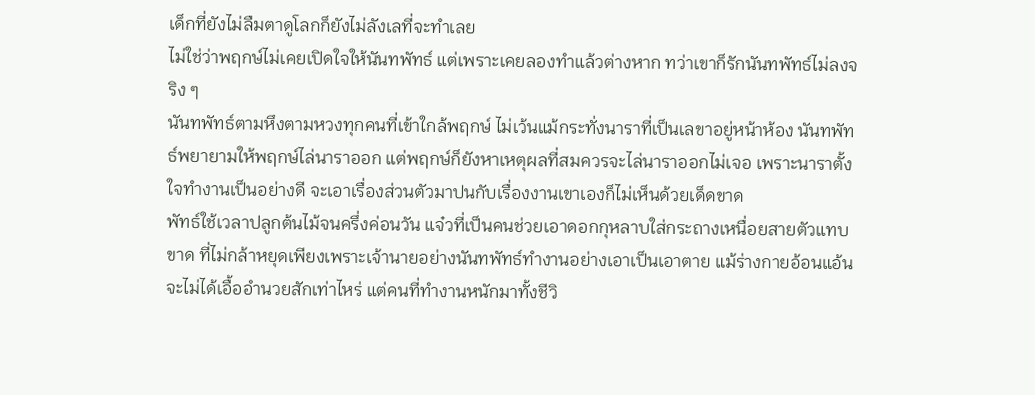เด็กที่ยังไม่ลืมตาดูโลกก็ยังไม่ลังเลที่จะทำเลย
ไม่ใช่ว่าพฤกษ์ไม่เคยเปิดใจให้นันทพัทธ์ แต่เพราะเคยลองทำแล้วต่างหาก ทว่าเขาก็รักนันทพัทธ์ไม่ลงจริง ๆ
นันทพัทธ์ตามหึงตามหวงทุกคนที่เข้าใกล้พฤกษ์ ไม่เว้นแม้กระทั่งนาราที่เป็นเลขาอยู่หน้าห้อง นันทพัทธ์พยายามให้พฤกษ์ไล่นาราออก แต่พฤกษ์ก็ยังหาเหตุผลที่สมควรจะไล่นาราออกไม่เจอ เพราะนาราตั้งใจทำงานเป็นอย่างดี จะเอาเรื่องส่วนตัวมาปนกับเรื่องงานเขาเองก็ไม่เห็นด้วยเด็ดขาด
พัทธ์ใช้เวลาปลูกต้นไม้จนครึ่งค่อนวัน แจ๋วที่เป็นคนช่วยเอาดอกกุหลาบใส่กระถางเหนื่อยสายตัวแทบขาด ที่ไม่กล้าหยุดเพียงเพราะเจ้านายอย่างนันทพัทธ์ทำงานอย่างเอาเป็นเอาตาย แม้ร่างกายอ้อนแอ้นจะไม่ได้เอื้ออำนวยสักเท่าไหร่ แต่คนที่ทำงานหนักมาทั้งชีวิ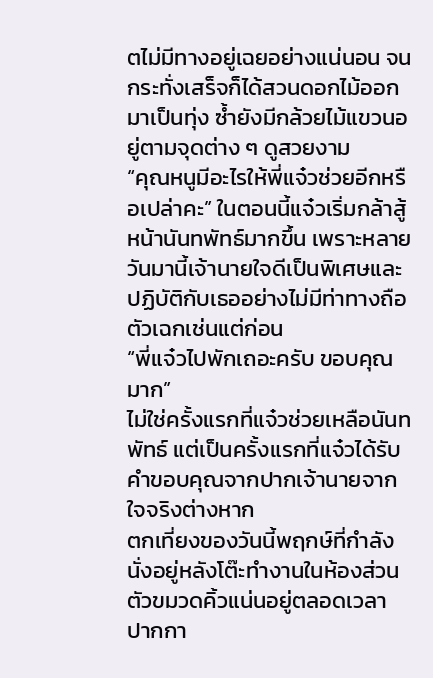ตไม่มีทางอยู่เฉยอย่างแน่นอน จนกระทั่งเสร็จก็ได้สวนดอกไม้ออกมาเป็นทุ่ง ซ้ำยังมีกล้วยไม้แขวนอยู่ตามจุดต่าง ๆ ดูสวยงาม
“คุณหนูมีอะไรให้พี่แจ๋วช่วยอีกหรือเปล่าคะ” ในตอนนี้แจ๋วเริ่มกล้าสู้หน้านันทพัทธ์มากขึ้น เพราะหลายวันมานี้เจ้านายใจดีเป็นพิเศษและปฏิบัติกับเธออย่างไม่มีท่าทางถือตัวเฉกเช่นแต่ก่อน
“พี่แจ๋วไปพักเถอะครับ ขอบคุณมาก”
ไม่ใช่ครั้งแรกที่แจ๋วช่วยเหลือนันทพัทธ์ แต่เป็นครั้งแรกที่แจ๋วได้รับคำขอบคุณจากปากเจ้านายจากใจจริงต่างหาก
ตกเที่ยงของวันนี้พฤกษ์ที่กำลังนั่งอยู่หลังโต๊ะทำงานในห้องส่วนตัวขมวดคิ้วแน่นอยู่ตลอดเวลา ปากกา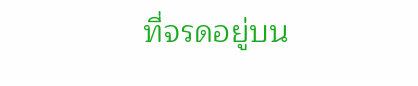ที่จรดอยู่บน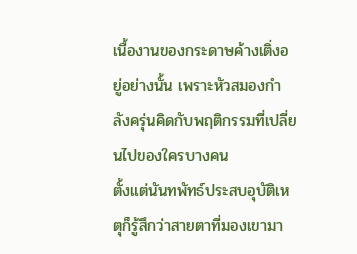เนื้องานของกระดาษค้างเติ่งอยู่อย่างนั้น เพราะหัวสมองกำลังครุ่นคิดกับพฤติกรรมที่เปลี่ยนไปของใครบางคน
ตั้งแต่นันทพัทธ์ประสบอุบัติเหตุก็รู้สึกว่าสายตาที่มองเขามา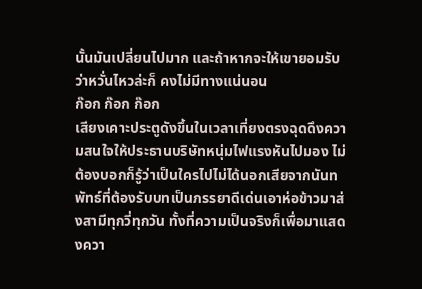นั้นมันเปลี่ยนไปมาก และถ้าหากจะให้เขายอมรับว่าหวั่นไหวล่ะก็ คงไม่มีทางแน่นอน
ก๊อก ก๊อก ก๊อก
เสียงเคาะประตูดังขึ้นในเวลาเที่ยงตรงฉุดดึงความสนใจให้ประธานบริษัทหนุ่มไฟแรงหันไปมอง ไม่ต้องบอกก็รู้ว่าเป็นใครไปไม่ได้นอกเสียจากนันทพัทธ์ที่ต้องรับบทเป็นภรรยาดีเด่นเอาห่อข้าวมาส่งสามีทุกวี่ทุกวัน ทั้งที่ความเป็นจริงก็เพื่อมาแสดงควา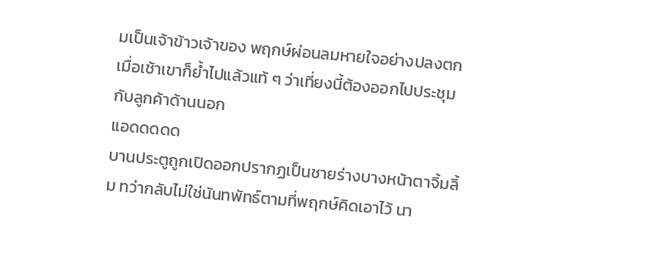มเป็นเจ้าข้าวเจ้าของ พฤกษ์ผ่อนลมหายใจอย่างปลงตก เมื่อเช้าเขาก็ย้ำไปแล้วแท้ ๆ ว่าเที่ยงนี้ต้องออกไปประชุมกับลูกค้าด้านนอก
แอดดดดด
บานประตูถูกเปิดออกปรากฏเป็นชายร่างบางหน้าตาจิ้มลิ้ม ทว่ากลับไม่ใช่นันทพัทธ์ตามที่พฤกษ์คิดเอาไว้ นา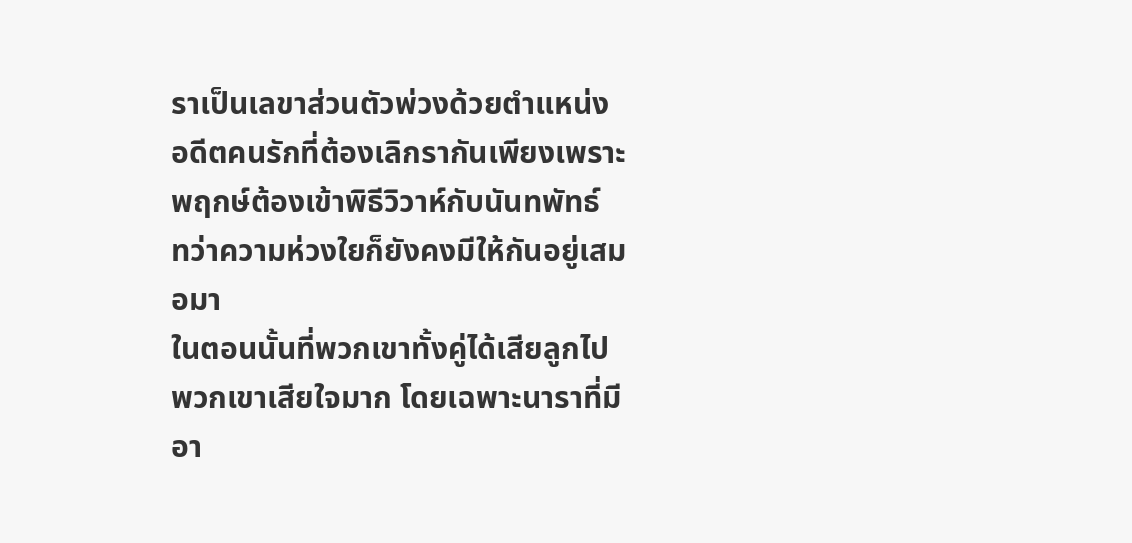ราเป็นเลขาส่วนตัวพ่วงด้วยตำแหน่งอดีตคนรักที่ต้องเลิกรากันเพียงเพราะพฤกษ์ต้องเข้าพิธีวิวาห์กับนันทพัทธ์ ทว่าความห่วงใยก็ยังคงมีให้กันอยู่เสมอมา
ในตอนนั้นที่พวกเขาทั้งคู่ได้เสียลูกไป พวกเขาเสียใจมาก โดยเฉพาะนาราที่มีอา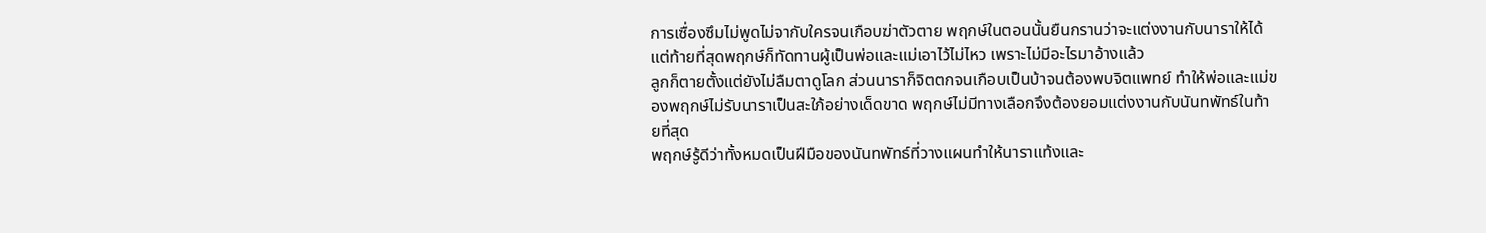การเซื่องซึมไม่พูดไม่จากับใครจนเกือบฆ่าตัวตาย พฤกษ์ในตอนนั้นยืนกรานว่าจะแต่งงานกับนาราให้ได้ แต่ท้ายที่สุดพฤกษ์ก็ทัดทานผู้เป็นพ่อและแม่เอาไว้ไม่ไหว เพราะไม่มีอะไรมาอ้างแล้ว
ลูกก็ตายตั้งแต่ยังไม่ลืมตาดูโลก ส่วนนาราก็จิตตกจนเกือบเป็นบ้าจนต้องพบจิตแพทย์ ทำให้พ่อและแม่ของพฤกษ์ไม่รับนาราเป็นสะใภ้อย่างเด็ดขาด พฤกษ์ไม่มีทางเลือกจึงต้องยอมแต่งงานกับนันทพัทธ์ในท้ายที่สุด
พฤกษ์รู้ดีว่าทั้งหมดเป็นฝีมือของนันทพัทธ์ที่วางแผนทำให้นาราแท้งและ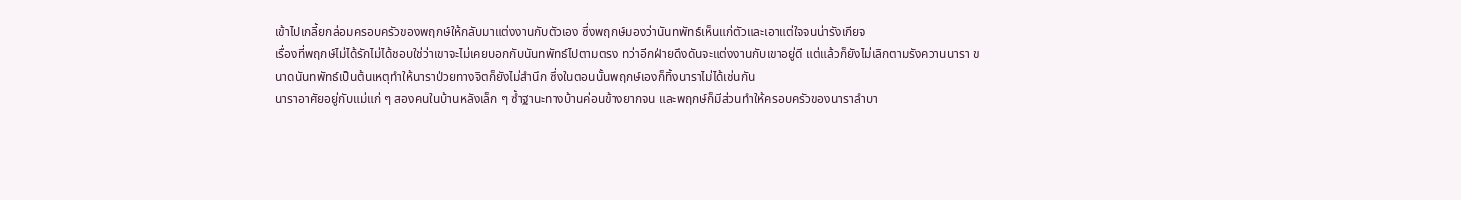เข้าไปเกลี้ยกล่อมครอบครัวของพฤกษ์ให้กลับมาแต่งงานกับตัวเอง ซึ่งพฤกษ์มองว่านันทพัทธ์เห็นแก่ตัวและเอาแต่ใจจนน่ารังเกียจ
เรื่องที่พฤกษ์ไม่ได้รักไม่ได้ชอบใช่ว่าเขาจะไม่เคยบอกกับนันทพัทธ์ไปตามตรง ทว่าอีกฝ่ายดึงดันจะแต่งงานกับเขาอยู่ดี แต่แล้วก็ยังไม่เลิกตามรังควานนารา ขนาดนันทพัทธ์เป็นต้นเหตุทำให้นาราป่วยทางจิตก็ยังไม่สำนึก ซึ่งในตอนนั้นพฤกษ์เองก็ทิ้งนาราไม่ได้เช่นกัน
นาราอาศัยอยู่กับแม่แก่ ๆ สองคนในบ้านหลังเล็ก ๆ ซ้ำฐานะทางบ้านค่อนข้างยากจน และพฤกษ์ก็มีส่วนทำให้ครอบครัวของนาราลำบา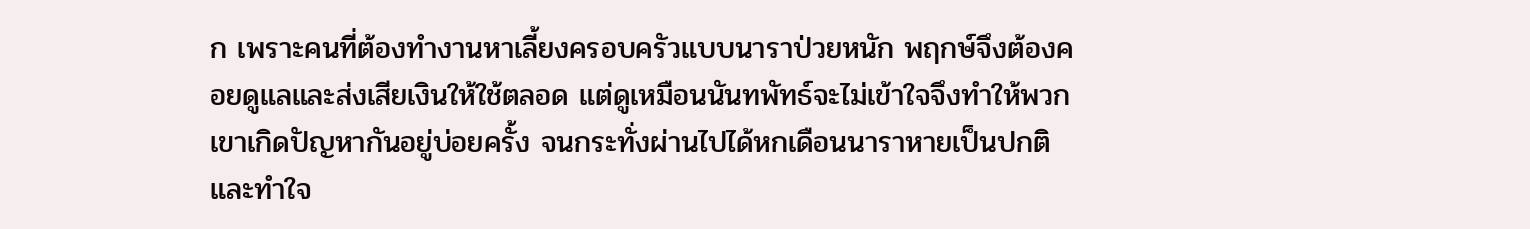ก เพราะคนที่ต้องทำงานหาเลี้ยงครอบครัวแบบนาราป่วยหนัก พฤกษ์จึงต้องคอยดูแลและส่งเสียเงินให้ใช้ตลอด แต่ดูเหมือนนันทพัทธ์จะไม่เข้าใจจึงทำให้พวกเขาเกิดปัญหากันอยู่บ่อยครั้ง จนกระทั่งผ่านไปได้หกเดือนนาราหายเป็นปกติและทำใจ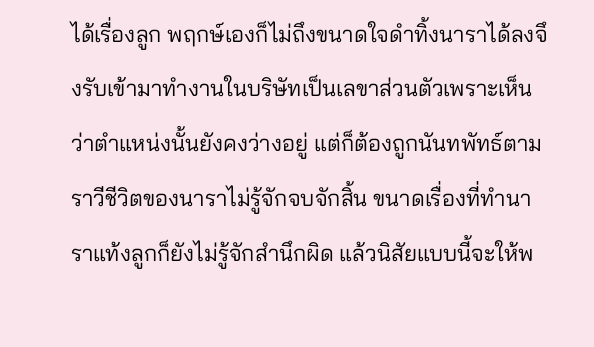ได้เรื่องลูก พฤกษ์เองก็ไม่ถึงขนาดใจดำทิ้งนาราได้ลงจึงรับเข้ามาทำงานในบริษัทเป็นเลขาส่วนตัวเพราะเห็นว่าตำแหน่งนั้นยังคงว่างอยู่ แต่ก็ต้องถูกนันทพัทธ์ตามราวีชีวิตของนาราไม่รู้จักจบจักสิ้น ขนาดเรื่องที่ทำนาราแท้งลูกก็ยังไม่รู้จักสำนึกผิด แล้วนิสัยแบบนี้จะให้พ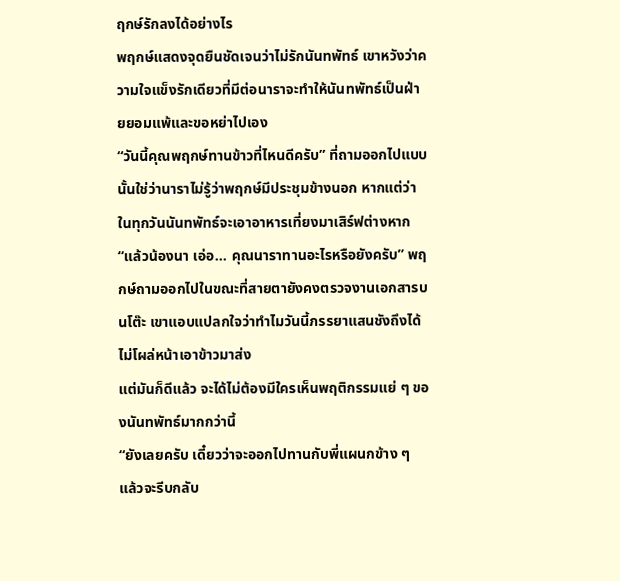ฤกษ์รักลงได้อย่างไร
พฤกษ์แสดงจุดยืนชัดเจนว่าไม่รักนันทพัทธ์ เขาหวังว่าความใจแข็งรักเดียวที่มีต่อนาราจะทำให้นันทพัทธ์เป็นฝ่ายยอมแพ้และขอหย่าไปเอง
“วันนี้คุณพฤกษ์ทานข้าวที่ไหนดีครับ” ที่ถามออกไปแบบนั้นใช่ว่านาราไม่รู้ว่าพฤกษ์มีประชุมข้างนอก หากแต่ว่าในทุกวันนันทพัทธ์จะเอาอาหารเที่ยงมาเสิร์ฟต่างหาก
“แล้วน้องนา เอ่อ... คุณนาราทานอะไรหรือยังครับ” พฤกษ์ถามออกไปในขณะที่สายตายังคงตรวจงานเอกสารบนโต๊ะ เขาแอบแปลกใจว่าทำไมวันนี้ภรรยาแสนชังถึงได้ไม่โผล่หน้าเอาข้าวมาส่ง
แต่มันก็ดีแล้ว จะได้ไม่ต้องมีใครเห็นพฤติกรรมแย่ ๆ ของนันทพัทธ์มากกว่านี้
“ยังเลยครับ เดี๋ยวว่าจะออกไปทานกับพี่แผนกข้าง ๆ แล้วจะรีบกลับ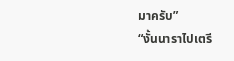มาครับ”
“งั้นนาราไปเตรี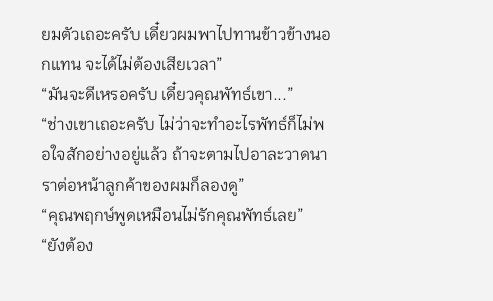ยมตัวเถอะครับ เดี๋ยวผมพาไปทานข้าวข้างนอกแทน จะได้ไม่ต้องเสียเวลา”
“มันจะดีเหรอครับ เดี๋ยวคุณพัทธ์เขา...”
“ช่างเขาเถอะครับ ไม่ว่าจะทำอะไรพัทธ์ก็ไม่พอใจสักอย่างอยู่แล้ว ถ้าจะตามไปอาละวาดนาราต่อหน้าลูกค้าของผมก็ลองดู”
“คุณพฤกษ์พูดเหมือนไม่รักคุณพัทธ์เลย”
“ยังต้อง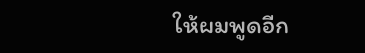ให้ผมพูดอีก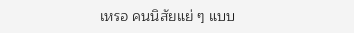เหรอ คนนิสัยแย่ ๆ แบบ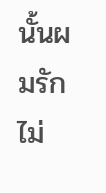นั้นผมรักไม่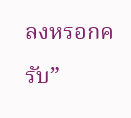ลงหรอกครับ”